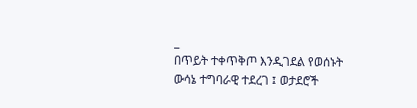_
በጥይት ተቀጥቅጦ እንዲገደል የወሰኑት ውሳኔ ተግባራዊ ተደረገ ፤ ወታደሮች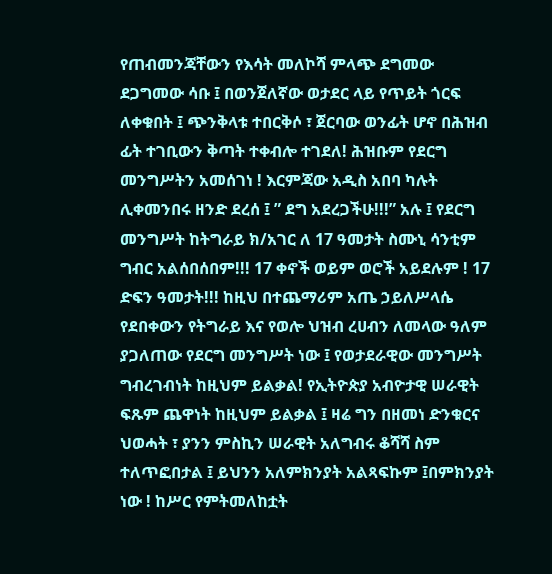የጠብመንጃቸውን የእሳት መለኮሻ ምላጭ ደግመው ደጋግመው ሳቡ ፤ በወንጀለኛው ወታደር ላይ የጥይት ጎርፍ ለቀቁበት ፤ ጭንቅላቱ ተበርቅሶ ፣ ጀርባው ወንፊት ሆኖ በሕዝብ ፊት ተገቢውን ቅጣት ተቀብሎ ተገደለ! ሕዝቡም የደርግ መንግሥትን አመሰገነ ! እርምጃው አዲስ አበባ ካሉት ሊቀመንበሩ ዘንድ ደረሰ ፤ ” ደግ አደረጋችሁ!!!” አሉ ፤ የደርግ መንግሥት ከትግራይ ክ/አገር ለ 17 ዓመታት ስሙኒ ሳንቲም ግብር አልሰበሰበም!!! 17 ቀኖች ወይም ወሮች አይደሉም ! 17 ድፍን ዓመታት!!! ከዚህ በተጨማሪም አጤ ኃይለሥላሴ የደበቀውን የትግራይ እና የወሎ ህዝብ ረሀብን ለመላው ዓለም ያጋለጠው የደርግ መንግሥት ነው ፤ የወታደራዊው መንግሥት ግብረገብነት ከዚህም ይልቃል! የኢትዮጵያ አብዮታዊ ሠራዊት ፍጹም ጨዋነት ከዚህም ይልቃል ፤ ዛሬ ግን በዘመነ ድንቁርና ህወሓት ፣ ያንን ምስኪን ሠራዊት አለግብሩ ቆሻሻ ስም ተለጥፎበታል ፤ ይህንን አለምክንያት አልጻፍኩም ፤በምክንያት ነው ! ከሥር የምትመለከቷት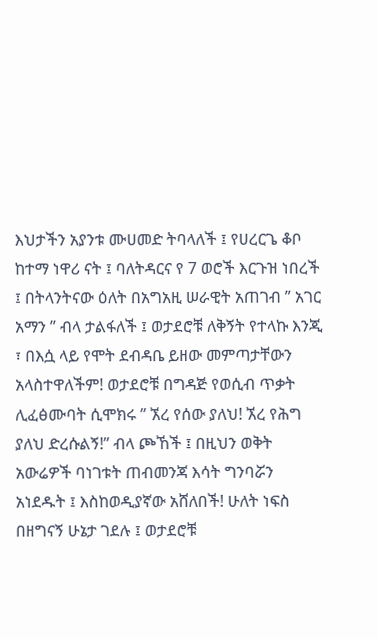እህታችን አያንቱ ሙሀመድ ትባላለች ፤ የሀረርጌ ቆቦ ከተማ ነዋሪ ናት ፤ ባለትዳርና የ 7 ወሮች እርጉዝ ነበረች ፤ በትላንትናው ዕለት በአግአዚ ሠራዊት አጠገብ ” አገር አማን ” ብላ ታልፋለች ፤ ወታደሮቹ ለቅኝት የተላኩ እንጂ ፣ በእሷ ላይ የሞት ደብዳቤ ይዘው መምጣታቸውን አላስተዋለችም! ወታደሮቹ በግዳጅ የወሲብ ጥቃት ሊፈፅሙባት ሲሞክሩ ” ኧረ የሰው ያለህ! ኧረ የሕግ ያለህ ድረሱልኝ!” ብላ ጮኸች ፤ በዚህን ወቅት አውሬዎች ባነገቱት ጠብመንጃ እሳት ግንባሯን አነደዱት ፤ እስከወዲያኛው አሸለበች! ሁለት ነፍስ በዘግናኝ ሁኔታ ገደሉ ፤ ወታደሮቹ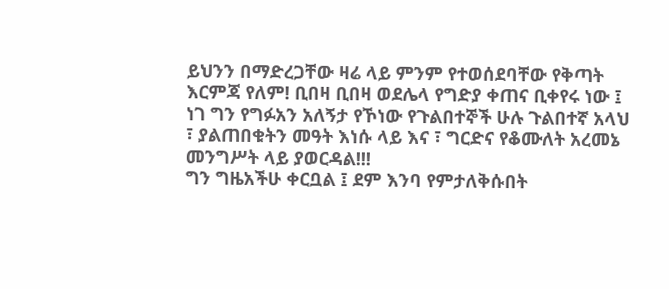ይህንን በማድረጋቸው ዛሬ ላይ ምንም የተወሰደባቸው የቅጣት እርምጃ የለም! ቢበዛ ቢበዛ ወደሌላ የግድያ ቀጠና ቢቀየሩ ነው ፤ ነገ ግን የግፉአን አለኝታ የኾነው የጉልበተኞች ሁሉ ጉልበተኛ አላህ ፣ ያልጠበቁትን መዓት እነሱ ላይ እና ፣ ግርድና የቆሙለት አረመኔ መንግሥት ላይ ያወርዳል!!!
ግን ግዜአችሁ ቀርቧል ፤ ደም እንባ የምታለቅሱበት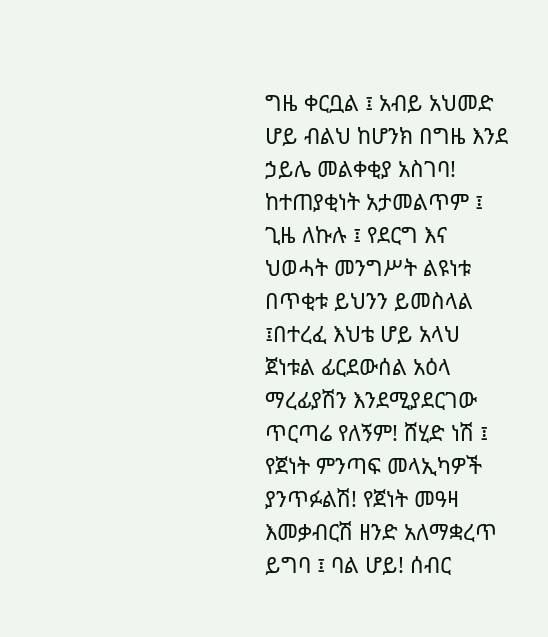ግዜ ቀርቧል ፤ አብይ አህመድ ሆይ ብልህ ከሆንክ በግዜ እንደ ኃይሌ መልቀቂያ አስገባ! ከተጠያቂነት አታመልጥም ፤ ጊዜ ለኩሉ ፤ የደርግ እና ህወሓት መንግሥት ልዩነቱ በጥቂቱ ይህንን ይመስላል ፤በተረፈ እህቴ ሆይ አላህ ጀነቱል ፊርደውሰል አዕላ ማረፊያሽን እንደሚያደርገው ጥርጣሬ የለኝም! ሸሂድ ነሽ ፤ የጀነት ምንጣፍ መላኢካዎች ያንጥፉልሽ! የጀነት መዓዛ እመቃብርሽ ዘንድ አለማቋረጥ ይግባ ፤ ባል ሆይ! ሰብር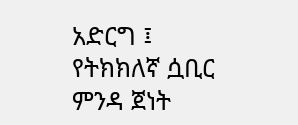አድርግ ፤ የትክክለኛ ሷቢር ምንዳ ጀነት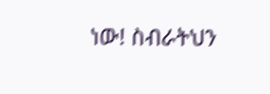ነው! ስብራትህን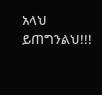አላህ ይጠግንልህ!!!